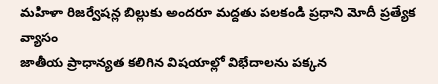మహిళా రిజర్వేషన్ల బిల్లుకు అందరూ మద్దతు పలకండి ప్రధాని మోదీ ప్రత్యేక వ్యాసం
జాతీయ ప్రాధాన్యత కలిగిన విషయాల్లో విభేదాలను పక్కన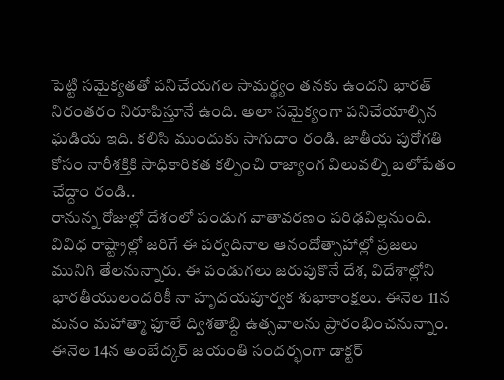పెట్టి సమైక్యతతో పనిచేయగల సామర్థ్యం తనకు ఉందని భారత్ నిరంతరం నిరూపిస్తూనే ఉంది. అలా సమైక్యంగా పనిచేయాల్సిన ఘడియ ఇది. కలిసి ముందుకు సాగుదాం రండి. జాతీయ పురోగతి కోసం నారీశక్తికి సాధికారికత కల్పించి రాజ్యాంగ విలువల్ని బలోపేతం చేద్దాం రండి..
రానున్న రోజుల్లో దేశంలో పండుగ వాతావరణం పరిఢవిల్లనుంది. వివిధ రాష్ట్రాల్లో జరిగే ఈ పర్వదినాల ఆనందోత్సాహాల్లో ప్రజలు మునిగి తేలనున్నారు. ఈ పండుగలు జరుపుకొనే దేశ, విదేశాల్లోని భారతీయులందరికీ నా హృదయపూర్వక శుభాకాంక్షలు. ఈనెల 11న మనం మహాత్మా ఫూలే ద్విశతాబ్ది ఉత్సవాలను ప్రారంభించనున్నాం. ఈనెల 14న అంబేద్కర్ జయంతి సందర్భంగా డాక్టర్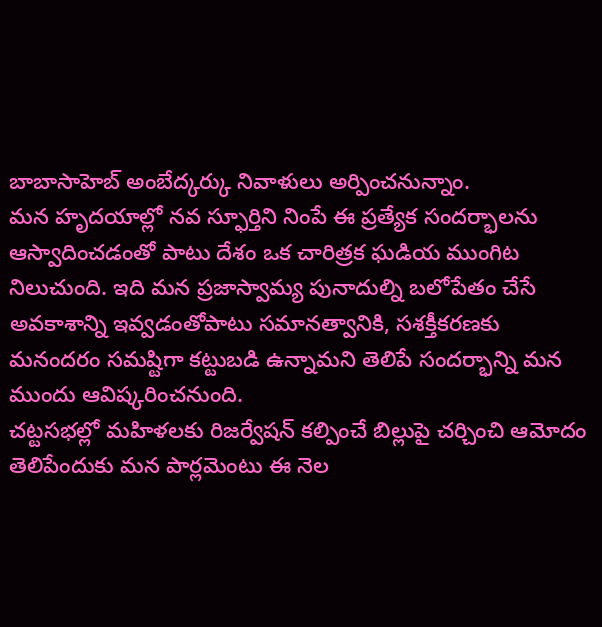బాబాసాహెబ్ అంబేద్కర్కు నివాళులు అర్పించనున్నాం.
మన హృదయాల్లో నవ స్ఫూర్తిని నింపే ఈ ప్రత్యేక సందర్భాలను ఆస్వాదించడంతో పాటు దేశం ఒక చారిత్రక ఘడియ ముంగిట నిలుచుంది. ఇది మన ప్రజాస్వామ్య పునాదుల్ని బలోపేతం చేసే అవకాశాన్ని ఇవ్వడంతోపాటు సమానత్వానికి, సశక్తీకరణకు మనందరం సమష్టిగా కట్టుబడి ఉన్నామని తెలిపే సందర్భాన్ని మన ముందు ఆవిష్కరించనుంది.
చట్టసభల్లో మహిళలకు రిజర్వేషన్ కల్పించే బిల్లుపై చర్చించి ఆమోదం తెలిపేందుకు మన పార్లమెంటు ఈ నెల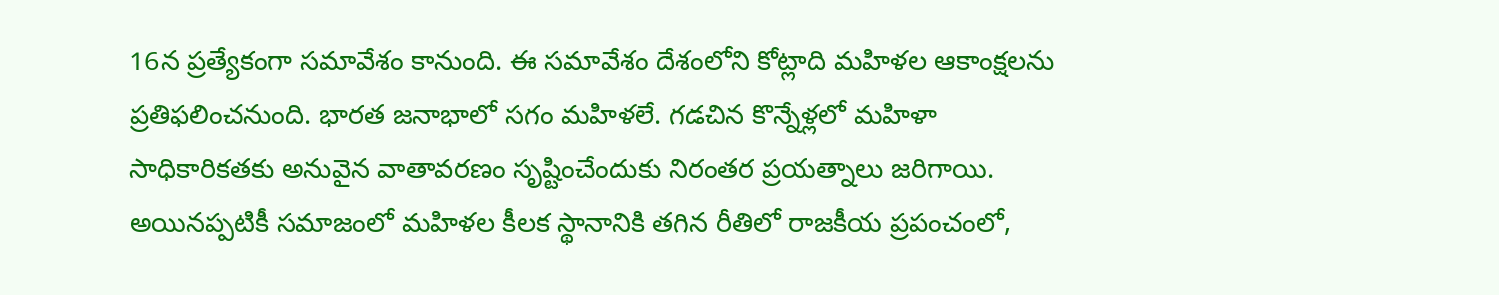16న ప్రత్యేకంగా సమావేశం కానుంది. ఈ సమావేశం దేశంలోని కోట్లాది మహిళల ఆకాంక్షలను ప్రతిఫలించనుంది. భారత జనాభాలో సగం మహిళలే. గడచిన కొన్నేళ్లలో మహిళా సాధికారికతకు అనువైన వాతావరణం సృష్టించేందుకు నిరంతర ప్రయత్నాలు జరిగాయి.
అయినప్పటికీ సమాజంలో మహిళల కీలక స్థానానికి తగిన రీతిలో రాజకీయ ప్రపంచంలో,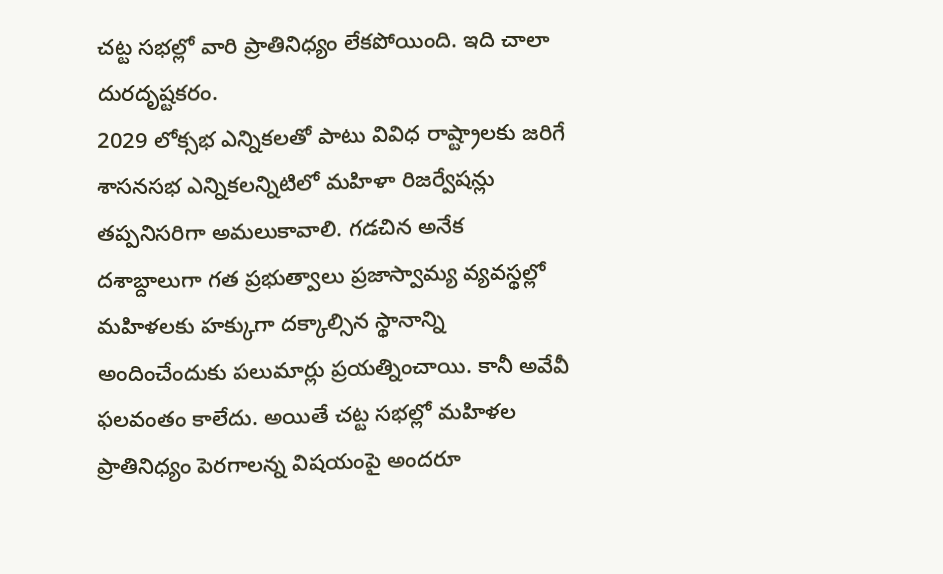చట్ట సభల్లో వారి ప్రాతినిధ్యం లేకపోయింది. ఇది చాలా దురదృష్టకరం.
2029 లోక్సభ ఎన్నికలతో పాటు వివిధ రాష్ట్రాలకు జరిగే శాసనసభ ఎన్నికలన్నిటిలో మహిళా రిజర్వేషన్లు తప్పనిసరిగా అమలుకావాలి. గడచిన అనేక దశాబ్దాలుగా గత ప్రభుత్వాలు ప్రజాస్వామ్య వ్యవస్థల్లో మహిళలకు హక్కుగా దక్కాల్సిన స్థానాన్ని అందించేందుకు పలుమార్లు ప్రయత్నించాయి. కానీ అవేవీ ఫలవంతం కాలేదు. అయితే చట్ట సభల్లో మహిళల ప్రాతినిధ్యం పెరగాలన్న విషయంపై అందరూ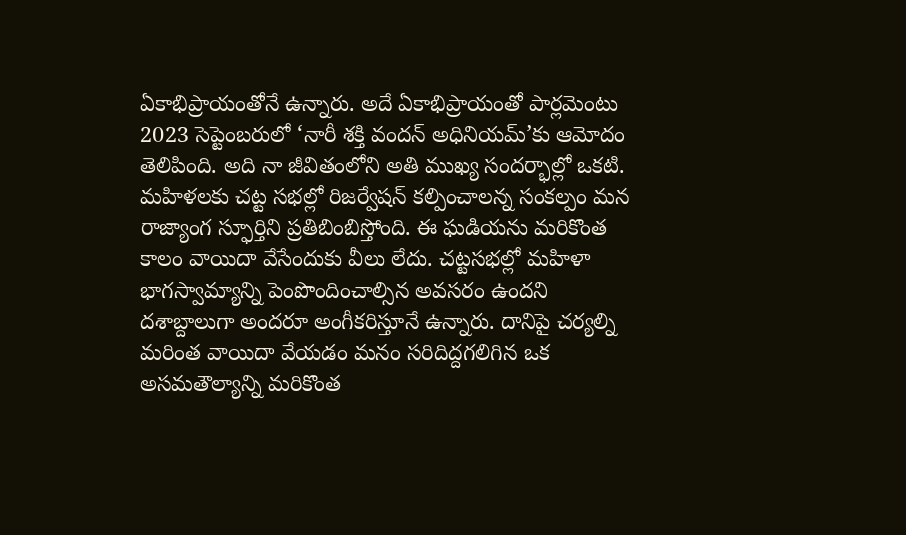ఏకాభిప్రాయంతోనే ఉన్నారు. అదే ఏకాభిప్రాయంతో పార్లమెంటు 2023 సెప్టెంబరులో ‘నారీ శక్తి వందన్ అధినియమ్’కు ఆమోదం తెలిపింది. అది నా జీవితంలోని అతి ముఖ్య సందర్భాల్లో ఒకటి.
మహిళలకు చట్ట సభల్లో రిజర్వేషన్ కల్పించాలన్న సంకల్పం మన రాజ్యాంగ స్ఫూర్తిని ప్రతిబింబిస్తోంది. ఈ ఘడియను మరికొంత కాలం వాయిదా వేసేందుకు వీలు లేదు. చట్టసభల్లో మహిళా భాగస్వామ్యాన్ని పెంపొందించాల్సిన అవసరం ఉందని దశాబ్దాలుగా అందరూ అంగీకరిస్తూనే ఉన్నారు. దానిపై చర్యల్ని మరింత వాయిదా వేయడం మనం సరిదిద్దగలిగిన ఒక అసమతౌల్యాన్ని మరికొంత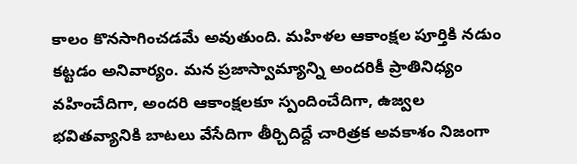కాలం కొనసాగించడమే అవుతుంది. మహిళల ఆకాంక్షల పూర్తికి నడుం కట్టడం అనివార్యం. మన ప్రజాస్వామ్యాన్ని అందరికీ ప్రాతినిధ్యం వహించేదిగా, అందరి ఆకాంక్షలకూ స్పందించేదిగా, ఉజ్వల భవితవ్యానికి బాటలు వేసేదిగా తీర్చిదిద్దే చారిత్రక అవకాశం నిజంగా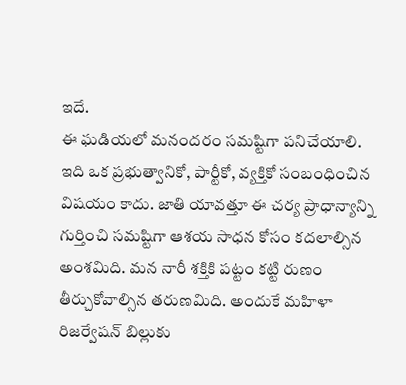ఇదే.
ఈ ఘడియలో మనందరం సమష్టిగా పనిచేయాలి.
ఇది ఒక ప్రభుత్వానికో, పార్టీకో, వ్యక్తికో సంబంధించిన విషయం కాదు. జాతి యావత్తూ ఈ చర్య ప్రాధాన్యాన్ని గుర్తించి సమష్టిగా ఆశయ సాధన కోసం కదలాల్సిన అంశమిది. మన నారీ శక్తికి పట్టం కట్టి రుణం తీర్చుకోవాల్సిన తరుణమిది. అందుకే మహిళా రిజర్వేషన్ బిల్లుకు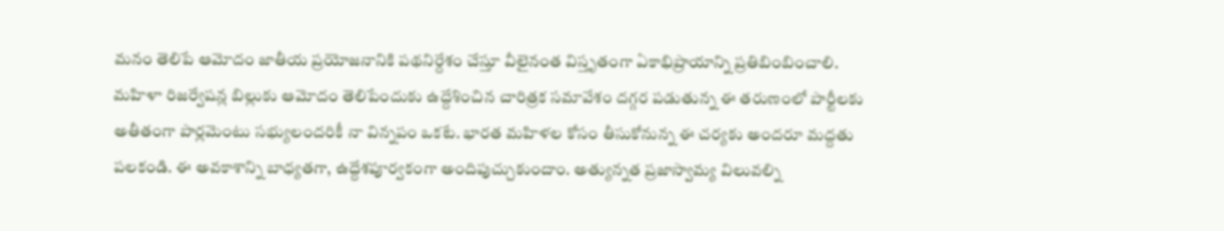మనం తెలిపే ఆమోదం జాతీయ ప్రయోజనానికి పథనిర్దేశం చేస్తూ వీలైనంత విస్తృతంగా ఏకాభిప్రాయాన్ని ప్రతిబింబించాలి.
మహిళా రిజర్వేషన్ల బిల్లుకు ఆమోదం తెలిపేందుకు ఉద్దేశించిన చారిత్రక సమావేశం దగ్గర పడుతున్న ఈ తరుణంలో పార్టీలకు అతీతంగా పార్లమెంటు సభ్యులందరికీ నా విన్నపం ఒకటే. భారత మహిళల కోసం తీసుకోనున్న ఈ చర్యకు అందరూ మద్దతు పలకండి. ఈ అవకాశాన్ని బాధ్యతగా, ఉద్దేశపూర్వకంగా అందిపుచ్చుకుందాం. అత్యున్నత ప్రజాస్వామ్య విలువల్ని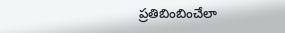ప్రతిబింబించేలా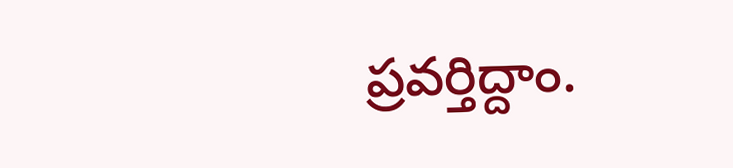ప్రవర్తిద్దాం.